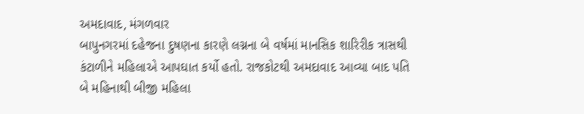અમદાવાદ, મંગળવાર
બાપુનગરમાં દહેજના દુષણના કારણે લગ્નના બે વર્ષમાં માનસિક શારિરીક ત્રાસથી કંટાળીને મહિલાએ આપઘાત કર્યો હતો. રાજકોટથી અમદાવાદ આવ્યા બાદ પતિ બે મહિનાથી બીજી મહિલા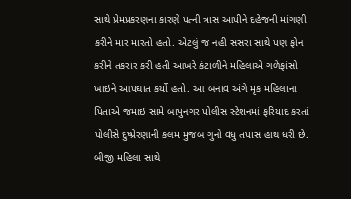સાથે પ્રેમપ્રકરણના કારણે પત્ની ત્રાસ આપીને દહેજની માંગણી કરીને માર મારતો હતો. એટલું જ નહી સસરા સાથે પણ ફોન કરીને તકરાર કરી હતી આખરે કંટાળીને મહિલાએ ગળેફાંસો ખાઇને આપઘાત કર્યો હતો. આ બનાવ અંગે મૃક મહિલાના પિતાએ જમાઇ સામે બાપુનગર પોલીસ સ્ટેશનમાં ફરિયાદ કરતાં પોલીસે દુષ્પ્રેરણાની કલમ મુજબ ગુનો વધુ તપાસ હાથ ધરી છે.
બીજી મહિલા સાથે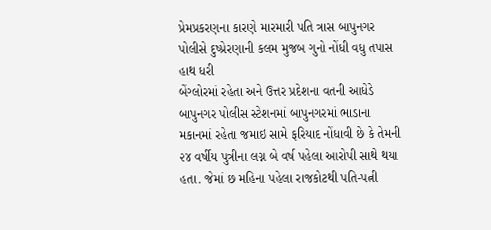પ્રેમપ્રકરણના કારણે મારમારી પતિ ત્રાસ બાપુનગર પોલીસે દુષ્પ્રેરણાની કલમ મુજબ ગુનો નોંધી વધુ તપાસ હાથ ધરી
બેંગ્લોરમાં રહેતા અને ઉત્તર પ્રદેશના વતની આધેડે બાપુનગર પોલીસ સ્ટેશનમાં બાપુનગરમાં ભાડાના મકાનમાં રહેતા જમાઇ સામે ફરિયાદ નોંધાવી છે કે તેમની ૨૪ વર્ષીય પુત્રીના લગ્ન બે વર્ષ પહેલા આરોપી સાથે થયા હતા. જેમાં છ મહિના પહેલા રાજકોટથી પતિ-પત્ની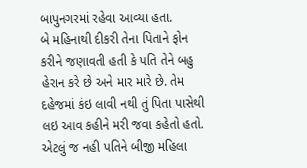બાપુનગરમાં રહેવા આવ્યા હતા.
બે મહિનાથી દીકરી તેના પિતાને ફોન કરીને જણાવતી હતી કે પતિ તેને બહુ હેરાન કરે છે અને માર મારે છે. તેમ દહેજમાં કંઇ લાવી નથી તું પિતા પાસેથી લઇ આવ કહીને મરી જવા કહેતો હતો. એટલું જ નહી પતિને બીજી મહિલા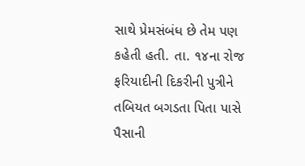સાથે પ્રેમસંબંધ છે તેમ પણ કહેતી હતી. તા. ૧૪ના રોજ ફરિયાદીની દિકરીની પુત્રીને તબિયત બગડતા પિતા પાસે પૈસાની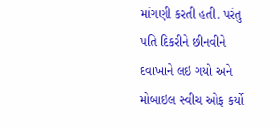માંગણી કરતી હતી. પરંતુ પતિ દિકરીને છીનવીને દવાખાને લઇ ગયો અને મોબાઇલ સ્વીચ ઓફ કર્યો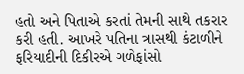હતો અને પિતાએ કરતાં તેમની સાથે તકરાર કરી હતી. આખરે પતિના ત્રાસથી કંટાળીને ફરિયાદીની દિકીરએ ગળેફાંસો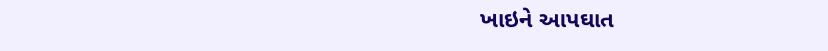ખાઇને આપઘાત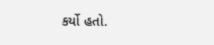કર્યો હતો.